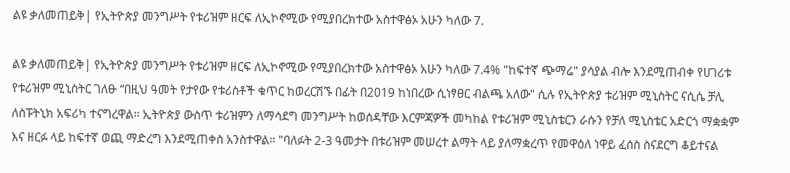ልዩ ቃለመጠይቅ| የኢትዮጵያ መንግሥት የቱሪዝም ዘርፍ ለኢኮኖሚው የሚያበረክተው አስተዋፅኦ አሁን ካለው 7.

ልዩ ቃለመጠይቅ| የኢትዮጵያ መንግሥት የቱሪዝም ዘርፍ ለኢኮኖሚው የሚያበረክተው አስተዋፅኦ አሁን ካለው 7.4% "ከፍተኛ ጭማሬ" ያሳያል ብሎ እንደሚጠብቀ የሀገሪቱ የቱሪዝም ሚኒስትር ገለፁ “በዚህ ዓመት የታየው የቱሪስቶች ቁጥር ከወረርሽኙ በፊት በ2019 ከነበረው ሲነፃፀር ብልጫ አለው" ሲሉ የኢትዮጵያ ቱሪዝም ሚኒስትር ናሲሴ ቻሊ ለስፑትኒክ አፍሪካ ተናግረዋል። ኢትዮጵያ ውስጥ ቱሪዝምን ለማሳደግ መንግሥት ከወሰዳቸው እርምጃዎች መካከል የቱሪዝም ሚኒስቴርን ራሱን የቻለ ሚኒስቴር አድርጎ ማቋቋም እና ዘርፉ ላይ ከፍተኛ ወጪ ማድረግ እንደሚጠቀስ አንስተዋል። "ባለፉት 2-3 ዓመታት በቱሪዝም መሠረተ ልማት ላይ ያለማቋረጥ የመዋዕለ ነዋይ ፈሰስ ስናደርግ ቆይተናል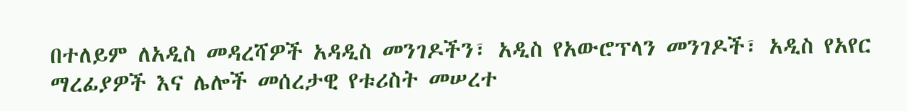በተለይም ለአዲስ መዳረሻዎች አዳዲስ መንገዶችን፣ አዲስ የአውሮፕላን መንገዶች፣ አዲስ የአየር ማረፊያዎች እና ሌሎች መሰረታዊ የቱሪስት መሠረተ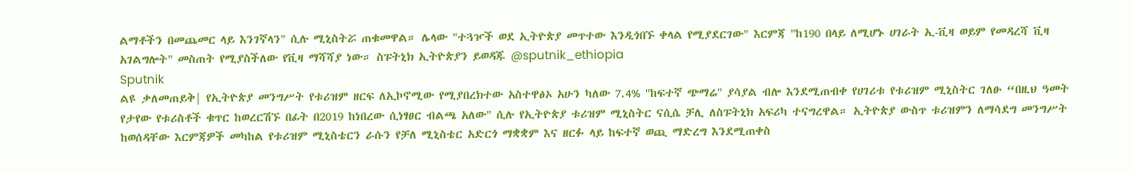ልማቶችን በመጨመር ላይ እንገኛላን" ሲሉ ሚኒስትሯ ጠቁመዋል። ሌላው "ተጓዦች ወደ ኢትዮጵያ መጥተው እንዲጎበኙ ቀላል የሚያደርገው" እርምጃ "ከ190 በላይ ለሚሆኑ ሀገራት ኢ-ቪዛ ወይም የመዳረሻ ቪዛ አገልግሎት" መስጠት የሚያስችለው የቪዛ ማሻሻያ ነው። ስፑትኒክ ኢትዮጵያን ይወዳጁ @sputnik_ethiopia
Sputnik
ልዩ ቃለመጠይቅ| የኢትዮጵያ መንግሥት የቱሪዝም ዘርፍ ለኢኮኖሚው የሚያበረክተው አስተዋፅኦ አሁን ካለው 7.4% "ከፍተኛ ጭማሬ" ያሳያል ብሎ እንደሚጠብቀ የሀገሪቱ የቱሪዝም ሚኒስትር ገለፁ “በዚህ ዓመት የታየው የቱሪስቶች ቁጥር ከወረርሽኙ በፊት በ2019 ከነበረው ሲነፃፀር ብልጫ አለው" ሲሉ የኢትዮጵያ ቱሪዝም ሚኒስትር ናሲሴ ቻሊ ለስፑትኒክ አፍሪካ ተናግረዋል። ኢትዮጵያ ውስጥ ቱሪዝምን ለማሳደግ መንግሥት ከወሰዳቸው እርምጃዎች መካከል የቱሪዝም ሚኒስቴርን ራሱን የቻለ ሚኒስቴር አድርጎ ማቋቋም እና ዘርፉ ላይ ከፍተኛ ወጪ ማድረግ እንደሚጠቀስ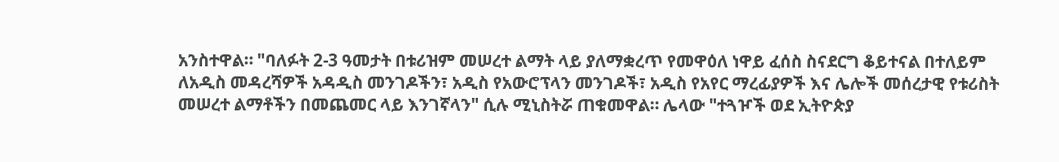አንስተዋል። "ባለፉት 2-3 ዓመታት በቱሪዝም መሠረተ ልማት ላይ ያለማቋረጥ የመዋዕለ ነዋይ ፈሰስ ስናደርግ ቆይተናል በተለይም ለአዲስ መዳረሻዎች አዳዲስ መንገዶችን፣ አዲስ የአውሮፕላን መንገዶች፣ አዲስ የአየር ማረፊያዎች እና ሌሎች መሰረታዊ የቱሪስት መሠረተ ልማቶችን በመጨመር ላይ እንገኛላን" ሲሉ ሚኒስትሯ ጠቁመዋል። ሌላው "ተጓዦች ወደ ኢትዮጵያ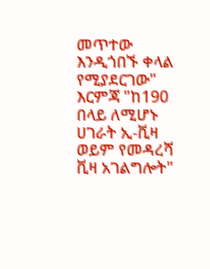መጥተው እንዲጎበኙ ቀላል የሚያደርገው" እርምጃ "ከ190 በላይ ለሚሆኑ ሀገራት ኢ-ቪዛ ወይም የመዳረሻ ቪዛ አገልግሎት"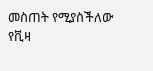መስጠት የሚያስችለው የቪዛ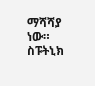ማሻሻያ ነው። ስፑትኒክ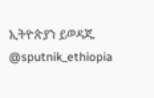ኢትዮጵያን ይወዳጁ @sputnik_ethiopia